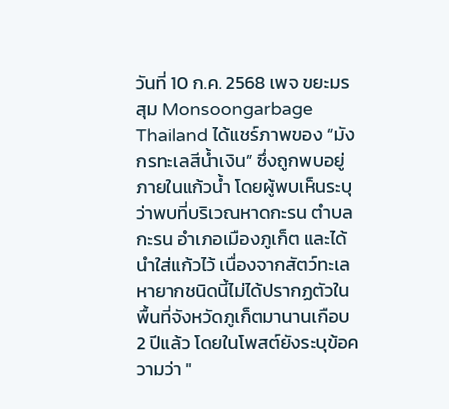วันที่ 10 ก.ค. 2568 เพจ ขยะมรสุม Monsoongarbage Thailand ได้แชร์ภาพของ “มังกรทะเลสีน้ำเงิน” ซึ่งถูกพบอยู่ภายในแก้วน้ำ โดยผู้พบเห็นระบุว่าพบที่บริเวณหาดกะรน ตำบลกะรน อำเภอเมืองภูเก็ต และได้นำใส่แก้วไว้ เนื่องจากสัตว์ทะเลหายากชนิดนี้ไม่ได้ปรากฏตัวในพื้นที่จังหวัดภูเก็ตมานานเกือบ 2 ปีแล้ว โดยในโพสต์ยังระบุข้อความว่า "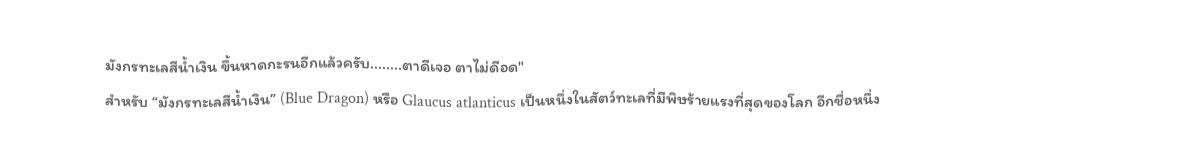มังกรทะเลสีน้ำเงิน ขึ้นหาดกะรนอีกแล้วครับ........ตาดีเจอ ตาไม่ดีอด"
สำหรับ “มังกรทะเลสีน้ำเงิน” (Blue Dragon) หรือ Glaucus atlanticus เป็นหนึ่งในสัตว์ทะเลที่มีพิษร้ายแรงที่สุดของโลก อีกชื่อหนึ่ง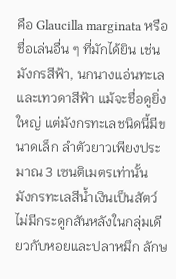คือ Glaucilla marginata หรือชื่อเล่นอื่น ๆ ที่มักได้ยิน เช่น มังกรสีฟ้า, นกนางแอ่นทะเล และเทวดาสีฟ้า แม้จะชื่อดูยิ่งใหญ่ แต่มังกรทะเลชนิดนี้มีขนาดเล็ก ลำตัวยาวเพียงประมาณ 3 เซนติเมตรเท่านั้น
มังกรทะเลสีน้ำเงินเป็นสัตว์ไม่มีกระดูกสันหลังในกลุ่มเดียวกับหอยและปลาหมึก ลักษ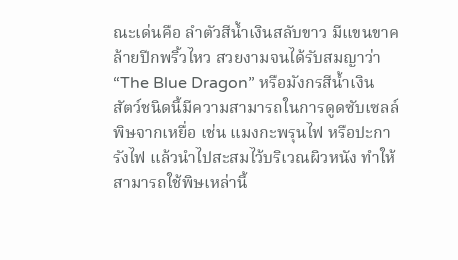ณะเด่นคือ ลำตัวสีน้ำเงินสลับขาว มีแขนขาคล้ายปีกพริ้วไหว สวยงามจนได้รับสมญาว่า “The Blue Dragon” หรือมังกรสีน้ำเงิน
สัตว์ชนิดนี้มีความสามารถในการดูดซับเซลล์พิษจากเหยื่อ เช่น แมงกะพรุนไฟ หรือปะการังไฟ แล้วนำไปสะสมไว้บริเวณผิวหนัง ทำให้สามารถใช้พิษเหล่านี้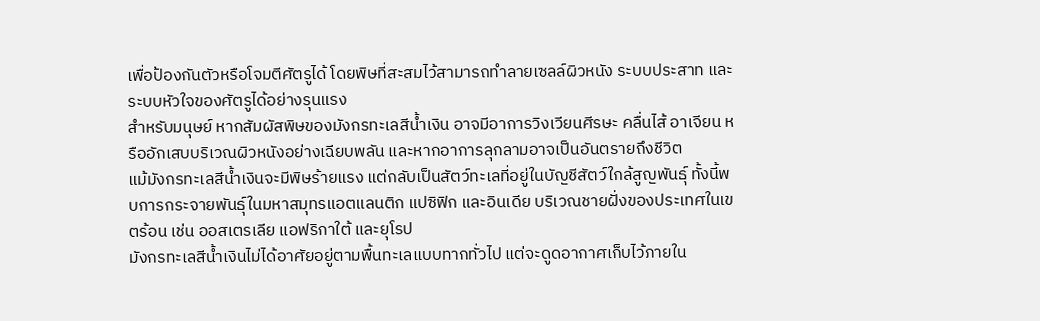เพื่อป้องกันตัวหรือโจมตีศัตรูได้ โดยพิษที่สะสมไว้สามารถทำลายเซลล์ผิวหนัง ระบบประสาท และระบบหัวใจของศัตรูได้อย่างรุนแรง
สำหรับมนุษย์ หากสัมผัสพิษของมังกรทะเลสีน้ำเงิน อาจมีอาการวิงเวียนศีรษะ คลื่นไส้ อาเจียน หรืออักเสบบริเวณผิวหนังอย่างเฉียบพลัน และหากอาการลุกลามอาจเป็นอันตรายถึงชีวิต
แม้มังกรทะเลสีน้ำเงินจะมีพิษร้ายแรง แต่กลับเป็นสัตว์ทะเลที่อยู่ในบัญชีสัตว์ใกล้สูญพันธุ์ ทั้งนี้พบการกระจายพันธุ์ในมหาสมุทรแอตแลนติก แปซิฟิก และอินเดีย บริเวณชายฝั่งของประเทศในเขตร้อน เช่น ออสเตรเลีย แอฟริกาใต้ และยุโรป
มังกรทะเลสีน้ำเงินไม่ได้อาศัยอยู่ตามพื้นทะเลแบบทากทั่วไป แต่จะดูดอากาศเก็บไว้ภายใน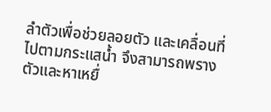ลำตัวเพื่อช่วยลอยตัว และเคลื่อนที่ไปตามกระแสน้ำ จึงสามารถพรางตัวและหาเหยื่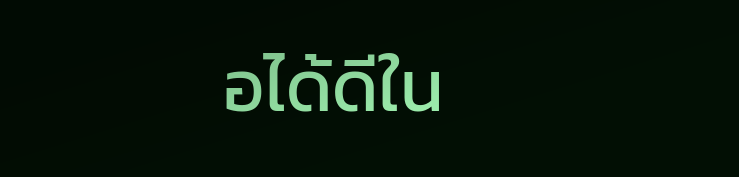อได้ดีใน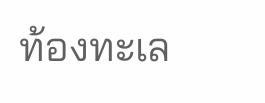ท้องทะเล